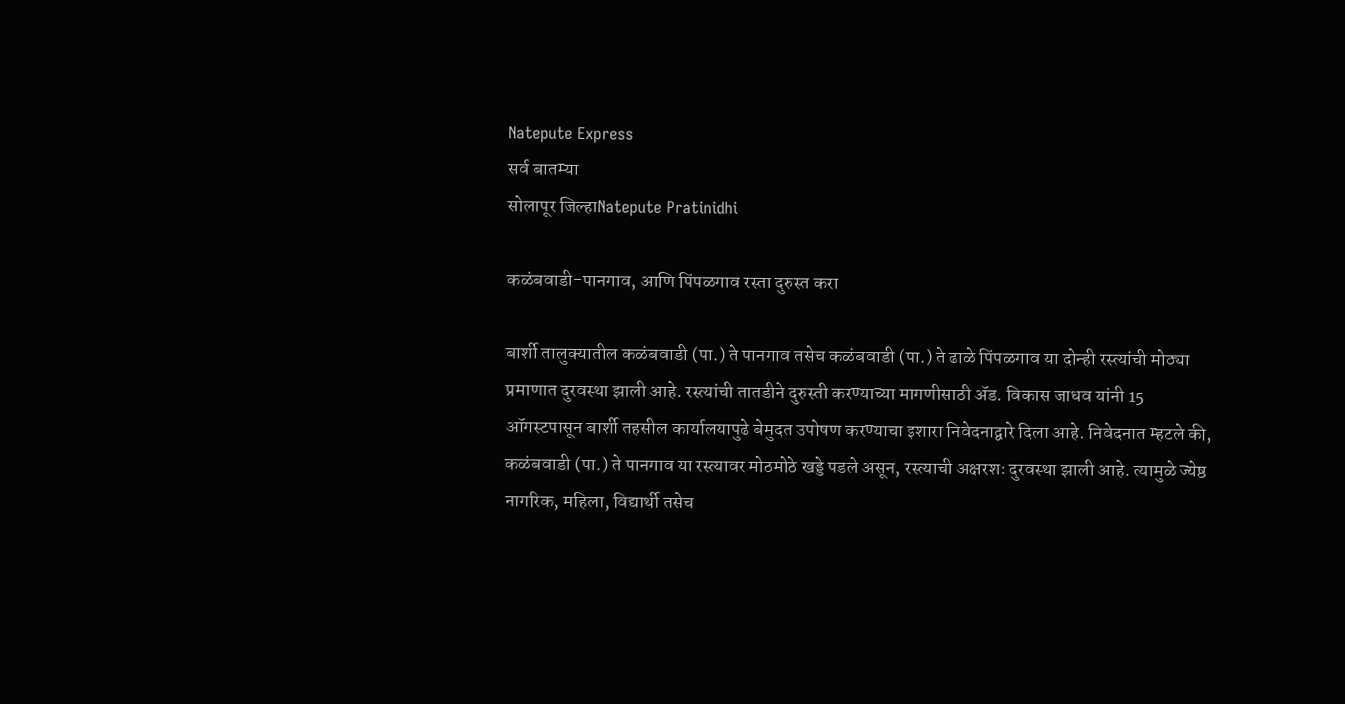Natepute Express
सर्व बातम्या
सोलापूर जिल्हाNatepute Pratinidhi

कळंबवाडी-पानगाव, आणि पिंपळगाव रस्ता दुरुस्त करा

बार्शी तालुक्यातील कळंबवाडी (पा.) ते पानगाव तसेच कळंबवाडी (पा.) ते ढाळे पिंपळगाव या दोन्ही रस्त्यांची मोठ्या प्रमाणात दुरवस्था झाली आहे. रस्त्यांची तातडीने दुरुस्ती करण्याच्या मागणीसाठी ॲड. विकास जाधव यांनी 15 ऑगस्टपासून बार्शी तहसील कार्यालयापुढे बेमुदत उपोषण करण्याचा इशारा निवेदनाद्वारे दिला आहे. निवेदनात म्हटले की, कळंबवाडी (पा.) ते पानगाव या रस्त्यावर मोठमोठे खड्डे पडले असून, रस्त्याची अक्षरशः दुरवस्था झाली आहे. त्यामुळे ज्येष्ठ नागरिक, महिला, विद्यार्थी तसेच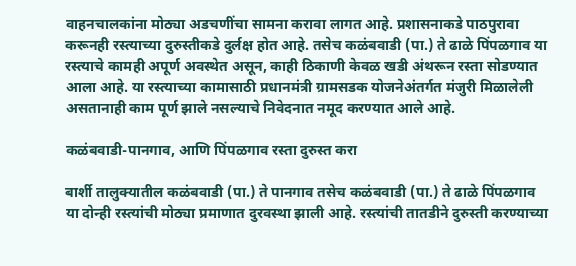वाहनचालकांना मोठ्या अडचणींचा सामना करावा लागत आहे. प्रशासनाकडे पाठपुरावा करूनही रस्त्याच्या दुरुस्तीकडे दुर्लक्ष होत आहे. तसेच कळंबवाडी (पा.) ते ढाळे पिंपळगाव या रस्त्याचे कामही अपूर्ण अवस्थेत असून, काही ठिकाणी केवळ खडी अंथरून रस्ता सोडण्यात आला आहे. या रस्त्याच्या कामासाठी प्रधानमंत्री ग्रामसडक योजनेअंतर्गत मंजुरी मिळालेली असतानाही काम पूर्ण झाले नसल्याचे निवेदनात नमूद करण्यात आले आहे.

कळंबवाडी-पानगाव, आणि पिंपळगाव रस्ता दुरुस्त करा

बार्शी तालुक्यातील कळंबवाडी (पा.) ते पानगाव तसेच कळंबवाडी (पा.) ते ढाळे पिंपळगाव या दोन्ही रस्त्यांची मोठ्या प्रमाणात दुरवस्था झाली आहे. रस्त्यांची तातडीने दुरुस्ती करण्याच्या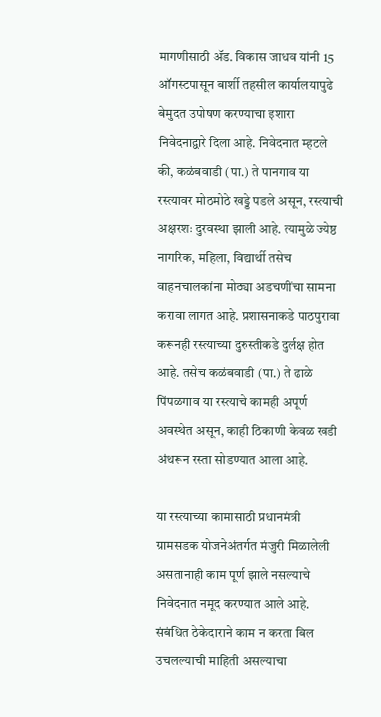मागणीसाठी ॲड. विकास जाधव यांनी 15 ऑगस्टपासून बार्शी तहसील कार्यालयापुढे बेमुदत उपोषण करण्याचा इशारा निवेदनाद्वारे दिला आहे. निवेदनात म्हटले की, कळंबवाडी (पा.) ते पानगाव या रस्त्यावर मोठमोठे खड्डे पडले असून, रस्त्याची अक्षरशः दुरवस्था झाली आहे. त्यामुळे ज्येष्ठ नागरिक, महिला, विद्यार्थी तसेच वाहनचालकांना मोठ्या अडचणींचा सामना करावा लागत आहे. प्रशासनाकडे पाठपुरावा करूनही रस्त्याच्या दुरुस्तीकडे दुर्लक्ष होत आहे. तसेच कळंबवाडी (पा.) ते ढाळे पिंपळगाव या रस्त्याचे कामही अपूर्ण अवस्थेत असून, काही ठिकाणी केवळ खडी अंथरून रस्ता सोडण्यात आला आहे.

या रस्त्याच्या कामासाठी प्रधानमंत्री ग्रामसडक योजनेअंतर्गत मंजुरी मिळालेली असतानाही काम पूर्ण झाले नसल्याचे निवेदनात नमूद करण्यात आले आहे. संबंधित ठेकेदाराने काम न करता बिल उचलल्याची माहिती असल्याचा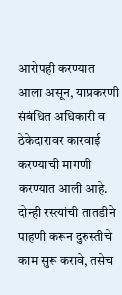आरोपही करण्यात आला असून, याप्रकरणी संबंधित अधिकारी व ठेकेदारावर कारवाई करण्याची मागणी करण्यात आली आहे. दोन्ही रस्त्यांची तातडीने पाहणी करून दुरुस्तीचे काम सुरू करावे, तसेच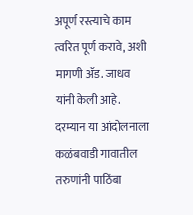अपूर्ण रस्त्याचे काम त्वरित पूर्ण करावे, अशी मागणी ॲड. जाधव यांनी केली आहे. दरम्यान या आंदोलनाला कळंबवाडी गावातील तरुणांनी पाठिंबा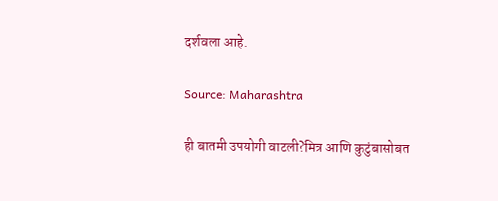दर्शवला आहे.

Source: Maharashtra

ही बातमी उपयोगी वाटली?मित्र आणि कुटुंबासोबत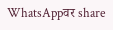WhatsAppवर share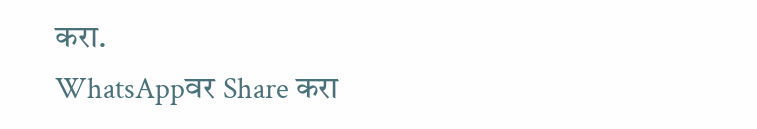करा.
WhatsAppवर Share करा